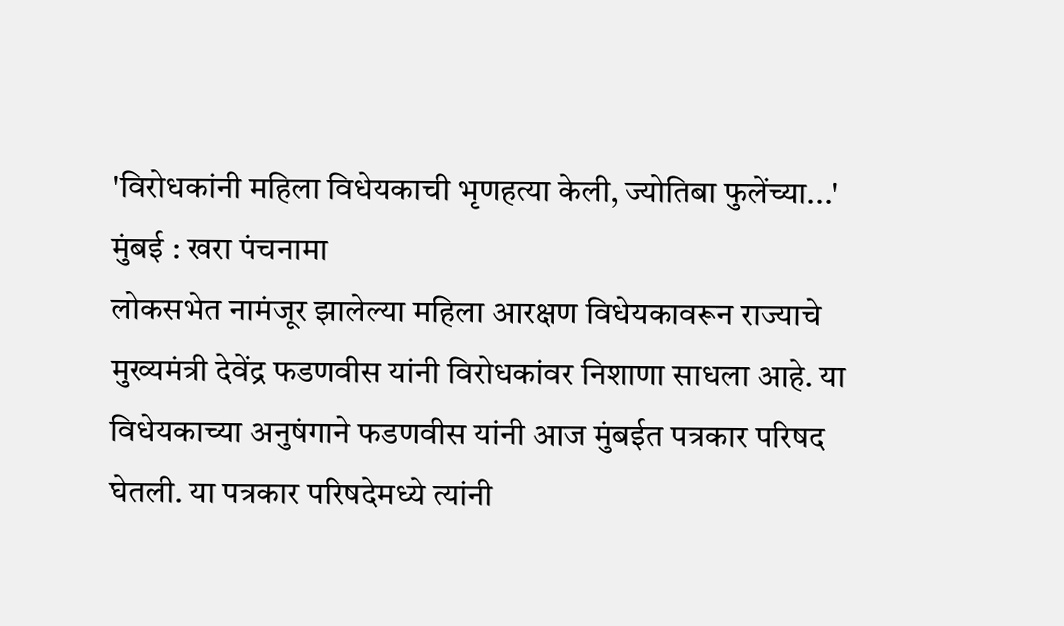'विरोधकांनी महिला विधेयकाची भृणहत्या केली, ज्योतिबा फुलेंच्या...'
मुंबई : खरा पंचनामा
लोकसभेत नामंजूर झालेल्या महिला आरक्षण विधेयकावरून राज्याचे मुख्यमंत्री देवेंद्र फडणवीस यांनी विरोधकांवर निशाणा साधला आहे. या विधेयकाच्या अनुषंगाने फडणवीस यांनी आज मुंबईत पत्रकार परिषद घेतली. या पत्रकार परिषदेमध्ये त्यांनी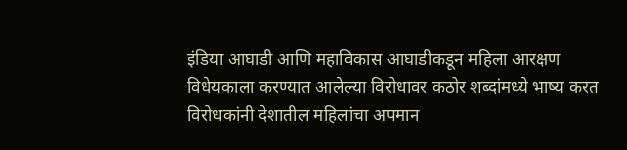इंडिया आघाडी आणि महाविकास आघाडीकडून महिला आरक्षण विधेयकाला करण्यात आलेल्या विरोधावर कठोर शब्दांमध्ये भाष्य करत विरोधकांनी देशातील महिलांचा अपमान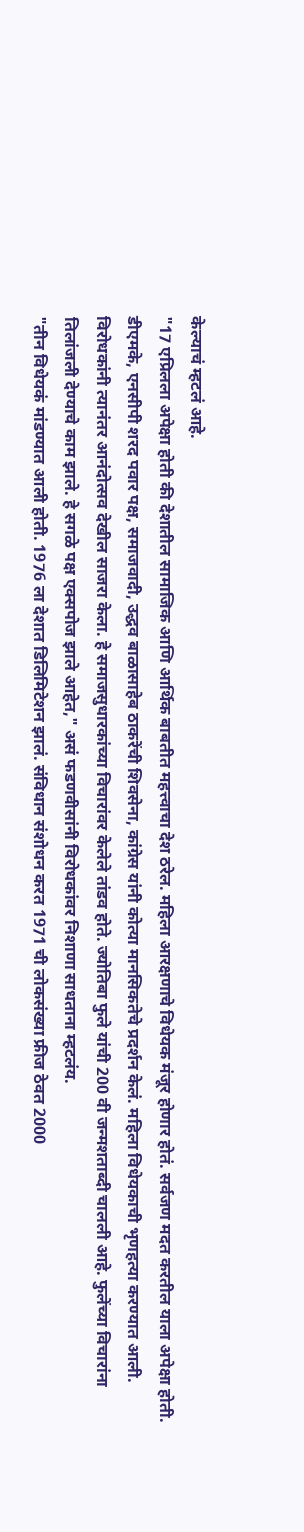केल्याचं म्हटलं आहे.
"17 एप्रिलला अपेक्षा होती की देशातील सामाजिक आणि आर्थिक बाबतीत महत्त्वाचा देश ठरेल. महिला आरक्षणाचे विधेयक मंजूर होणार होतं. सर्वजण मदत करतील याला अपेक्षा होती. डीएमके, एनसीपी शरद पवार पक्ष, समाजवादी, उद्धव बाळासाहेब ठाकरेंची शिवसेना, कांग्रेस यांनी कोत्या मानसिकतेचे प्रदर्शन केलं. महिला विधेयकाची भृणहत्या करण्यात आली. विरोधकांनी त्यानंतर आनंदोत्सव देखील साजरा केला. हे समाजसुधारकांच्या विचारांवर केलेले तांडव होते. ज्योतिबा फुले यांची 200 वी जन्मशताब्दी चालली आहे. फुलेंच्या विचारांना तिलांजली देण्याचे काम झाले. हे सगळे पक्ष एक्सपोज झाले आहेत," असं फडणवीसांनी विरोधकांवर निशाणा साधताना म्हटलंय.
"तीन विधेयकं मांडण्यात आली होती. 1976 ला देशात डिलिमिटेशन झालं. संविधान संशोधन करत 1971 ची लोकसंख्या फ्रीज ठेवत 2000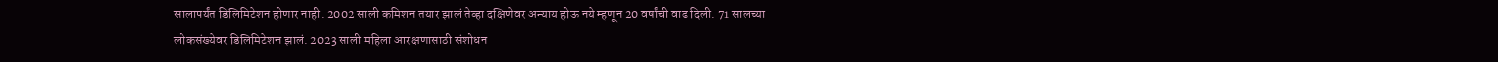सालापर्यंत डिलिमिटेशन होणार नाही. 2002 साली कमिशन तयार झालं तेव्हा दक्षिणेवर अन्याय होऊ नये म्हणून 20 वर्षांची वाढ दिली. 71 सालच्या लोकसंख्येवर डिलिमिटेशन झालं. 2023 साली महिला आरक्षणासाठी संशोधन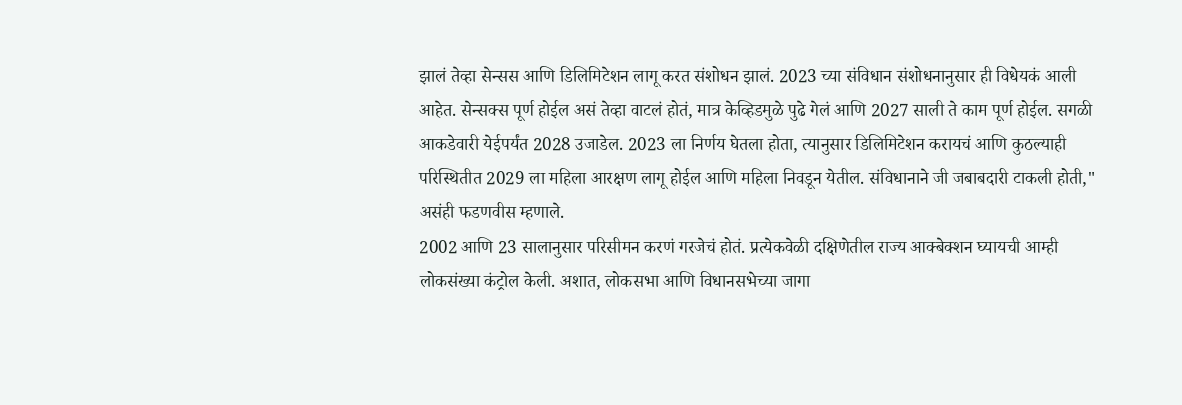झालं तेव्हा सेन्सस आणि डिलिमिटेशन लागू करत संशोधन झालं. 2023 च्या संविधान संशोधनानुसार ही विधेयकं आली आहेत. सेन्सक्स पूर्ण होईल असं तेव्हा वाटलं होतं, मात्र केव्हिडमुळे पुढे गेलं आणि 2027 साली ते काम पूर्ण होईल. सगळी आकडेवारी येईपर्यंत 2028 उजाडेल. 2023 ला निर्णय घेतला होता, त्यानुसार डिलिमिटेशन करायचं आणि कुठल्याही परिस्थितीत 2029 ला महिला आरक्षण लागू होईल आणि महिला निवडून येतील. संविधानाने जी जबाबदारी टाकली होती," असंही फडणवीस म्हणाले.
2002 आणि 23 सालानुसार परिसीमन करणं गरजेचं होतं. प्रत्येकवेळी दक्षिणेतील राज्य आक्बेक्शन घ्यायची आम्ही लोकसंख्या कंट्रोल केली. अशात, लोकसभा आणि विधानसभेच्या जागा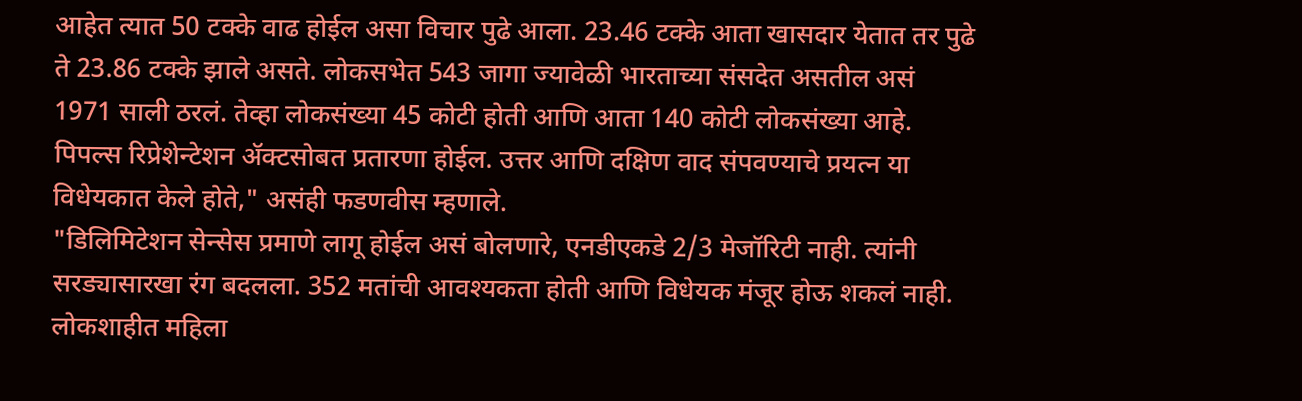आहेत त्यात 50 टक्के वाढ होईल असा विचार पुढे आला. 23.46 टक्के आता खासदार येतात तर पुढे ते 23.86 टक्के झाले असते. लोकसभेत 543 जागा ज्यावेळी भारताच्या संसदेत असतील असं 1971 साली ठरलं. तेव्हा लोकसंख्या 45 कोटी होती आणि आता 140 कोटी लोकसंख्या आहे. पिपल्स रिप्रेशेन्टेशन ॲक्टसोबत प्रतारणा होईल. उत्तर आणि दक्षिण वाद संपवण्याचे प्रयत्न या विधेयकात केले होते," असंही फडणवीस म्हणाले.
"डिलिमिटेशन सेन्सेस प्रमाणे लागू होईल असं बोलणारे, एनडीएकडे 2/3 मेजॉरिटी नाही. त्यांनी सरड्यासारखा रंग बदलला. 352 मतांची आवश्यकता होती आणि विधेयक मंजूर होऊ शकलं नाही. लोकशाहीत महिला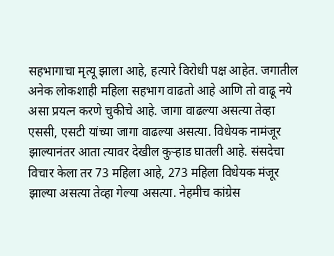सहभागाचा मृत्यू झाला आहे, हत्यारे विरोधी पक्ष आहेत. जगातील अनेक लोकशाही महिला सहभाग वाढतो आहे आणि तो वाढू नये असा प्रयत्न करणे चुकीचे आहे. जागा वाढल्या असत्या तेव्हा एससी, एसटी यांच्या जागा वाढल्या असत्या. विधेयक नामंजूर झाल्यानंतर आता त्यावर देखील कुऱ्हाड घातली आहे. संसदेचा विचार केला तर 73 महिला आहे, 273 महिला विधेयक मंजूर झाल्या असत्या तेव्हा गेल्या असत्या. नेहमीच कांग्रेस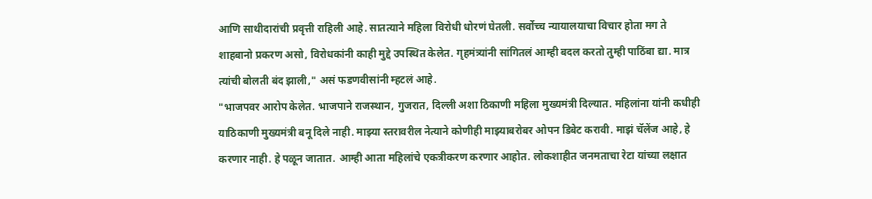आणि साथीदारांची प्रवृत्ती राहिली आहे. सातत्याने महिला विरोधी धोरणं घेतली. सर्वोच्च न्यायालयाचा विचार होता मग ते शाहबानो प्रकरण असो, विरोधकांनी काही मुद्दे उपस्थित केलेत. गृहमंत्र्यांनी सांगितलं आम्ही बदल करतो तुम्ही पाठिंबा द्या. मात्र त्यांची बोलती बंद झाली," असं फडणवीसांनी म्हटलं आहे.
"भाजपवर आरोप केलेत. भाजपाने राजस्थान, गुजरात, दिल्ली अशा ठिकाणी महिला मुख्यमंत्री दिल्यात. महिलांना यांनी कधीही याठिकाणी मुख्यमंत्री बनू दिले नाही. माझ्या स्तरावरील नेत्याने कोणीही माझ्याबरोबर ओपन डिबेट करावी. माझं चॅलेंज आहे, हे करणार नाही. हे पळून जातात. आम्ही आता महिलांचे एकत्रीकरण करणार आहोत. लोकशाहीत जनमताचा रेटा यांच्या लक्षात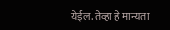येईल. तेव्हा हे मान्यता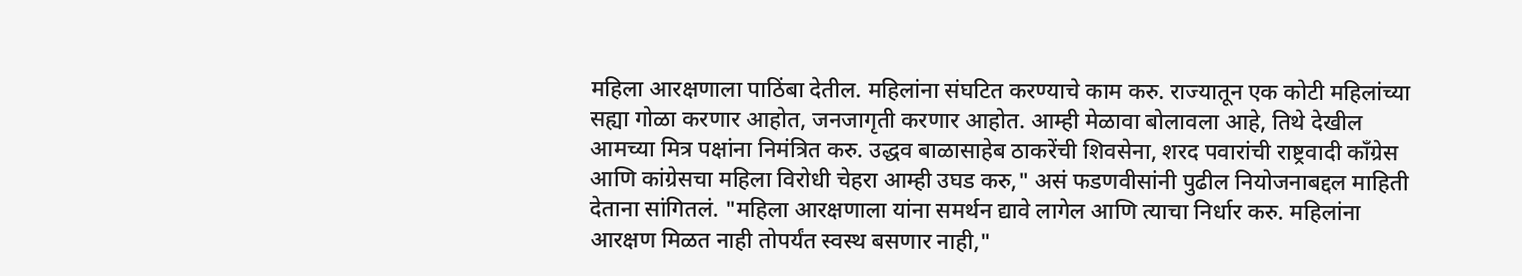महिला आरक्षणाला पाठिंबा देतील. महिलांना संघटित करण्याचे काम करु. राज्यातून एक कोटी महिलांच्या सह्या गोळा करणार आहोत, जनजागृती करणार आहोत. आम्ही मेळावा बोलावला आहे, तिथे देखील आमच्या मित्र पक्षांना निमंत्रित करु. उद्धव बाळासाहेब ठाकरेंची शिवसेना, शरद पवारांची राष्ट्रवादी काँग्रेस आणि कांग्रेसचा महिला विरोधी चेहरा आम्ही उघड करु," असं फडणवीसांनी पुढील नियोजनाबद्दल माहिती देताना सांगितलं. "महिला आरक्षणाला यांना समर्थन द्यावे लागेल आणि त्याचा निर्धार करु. महिलांना आरक्षण मिळत नाही तोपर्यंत स्वस्थ बसणार नाही,"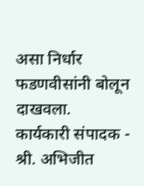असा निर्धार फडणवीसांनी बोलून दाखवला.
कार्यकारी संपादक - श्री. अभिजीत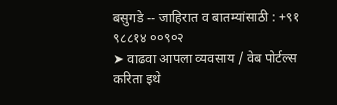बसुगडे -- जाहिरात व बातम्यांसाठी : +९१ ९८८१४ ००९०२
➤ वाढवा आपला व्यवसाय / वेब पोर्टल्स करिता इथे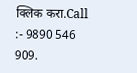क्लिक करा.Call :- 9890 546 909.